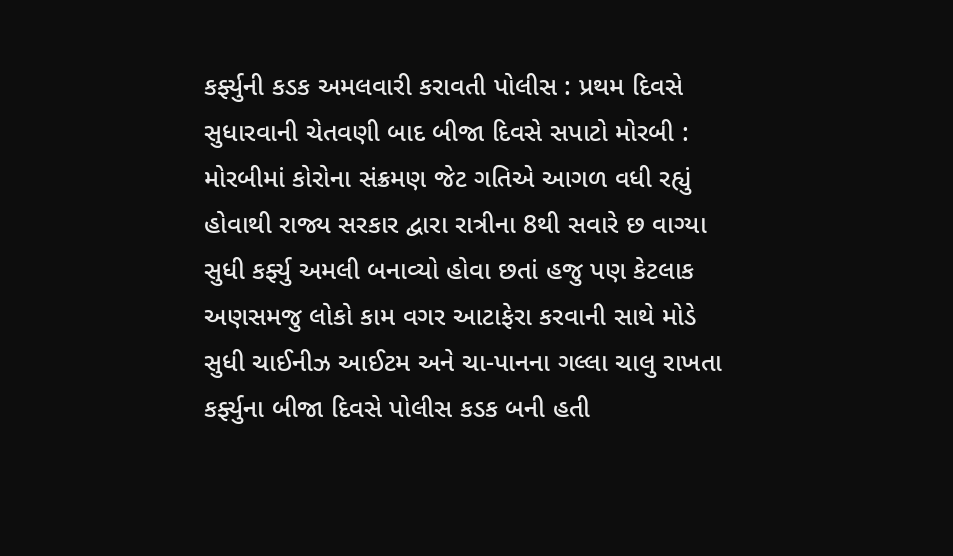કર્ફ્યુની કડક અમલવારી કરાવતી પોલીસ : પ્રથમ દિવસે સુધારવાની ચેતવણી બાદ બીજા દિવસે સપાટો મોરબી : મોરબીમાં કોરોના સંક્રમણ જેટ ગતિએ આગળ વધી રહ્યું હોવાથી રાજ્ય સરકાર દ્વારા રાત્રીના 8થી સવારે છ વાગ્યા સુધી કર્ફ્યુ અમલી બનાવ્યો હોવા છતાં હજુ પણ કેટલાક અણસમજુ લોકો કામ વગર આટાફેરા કરવાની સાથે મોડે સુધી ચાઈનીઝ આઈટમ અને ચા-પાનના ગલ્લા ચાલુ રાખતા કર્ફ્યુના બીજા દિવસે પોલીસ કડક બની હતી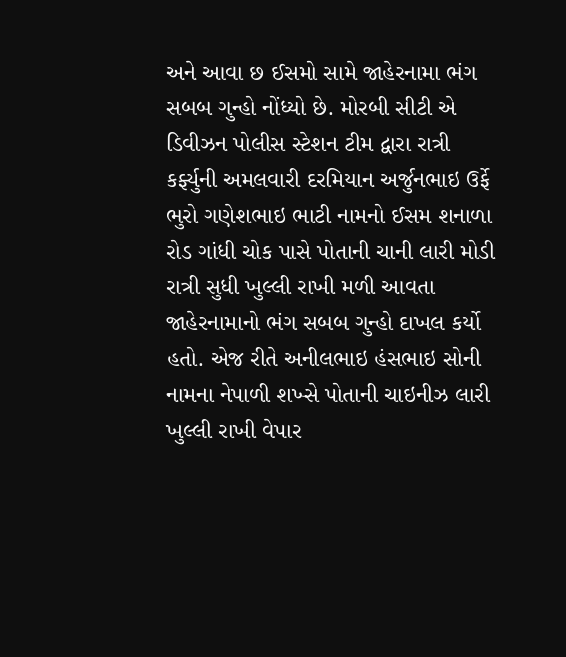અને આવા છ ઈસમો સામે જાહેરનામા ભંગ સબબ ગુન્હો નોંધ્યો છે. મોરબી સીટી એ ડિવીઝન પોલીસ સ્ટેશન ટીમ દ્વારા રાત્રી કર્ફ્યુની અમલવારી દરમિયાન અર્જુનભાઇ ઉર્ફે ભુરો ગણેશભાઇ ભાટી નામનો ઈસમ શનાળા રોડ ગાંધી ચોક પાસે પોતાની ચાની લારી મોડી રાત્રી સુધી ખુલ્લી રાખી મળી આવતા જાહેરનામાનો ભંગ સબબ ગુન્હો દાખલ કર્યો હતો. એજ રીતે અનીલભાઇ હંસભાઇ સોની નામના નેપાળી શખ્સે પોતાની ચાઇનીઝ લારી ખુલ્લી રાખી વેપાર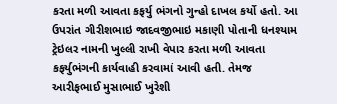કરતા મળી આવતા કફર્યુ ભંગનો ગુન્હો દાખલ કર્યો હતો. આ ઉપરાંત ગીરીશભાઇ જાદવજીભાઇ મકાણી પોતાની ધનશ્યામ ટ્રેઇલર નામની ખુલ્લી રાખી વેપાર કરતા મળી આવતા કફર્યુભંગની કાર્યવાહી કરવામાં આવી હતી. તેમજ આરીફભાઈ મુસાભાઈ ખુરેશી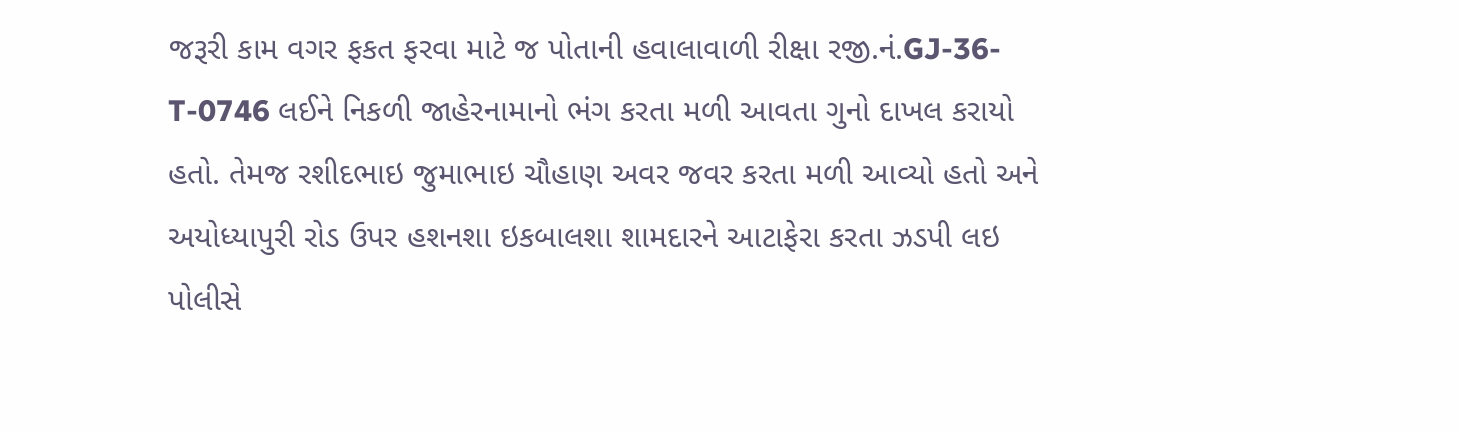જરૂરી કામ વગર ફકત ફરવા માટે જ પોતાની હવાલાવાળી રીક્ષા રજી.નં.GJ-36-T-0746 લઈને નિકળી જાહેરનામાનો ભંગ કરતા મળી આવતા ગુનો દાખલ કરાયો હતો. તેમજ રશીદભાઇ જુમાભાઇ ચૌહાણ અવર જવર કરતા મળી આવ્યો હતો અને અયોધ્યાપુરી રોડ ઉપર હશનશા ઇકબાલશા શામદારને આટાફેરા કરતા ઝડપી લઇ પોલીસે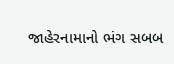જાહેરનામાનો ભંગ સબબ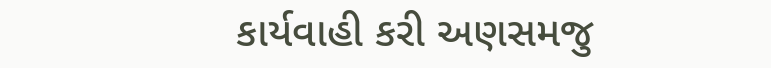કાર્યવાહી કરી અણસમજુ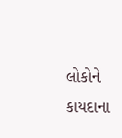લોકોને કાયદાના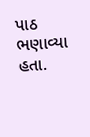પાઠ ભણાવ્યા હતા.